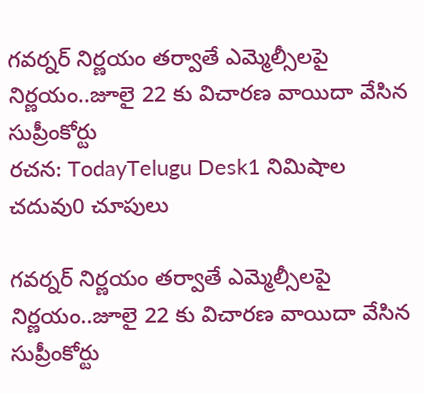గవర్నర్ నిర్ణయం తర్వాతే ఎమ్మెల్సీలపై నిర్ణయం..జూలై 22 కు విచారణ వాయిదా వేసిన సుప్రీంకోర్టు
రచన: TodayTelugu Desk1 నిమిషాల చదువు0 చూపులు

గవర్నర్ నిర్ణయం తర్వాతే ఎమ్మెల్సీలపై నిర్ణయం..జూలై 22 కు విచారణ వాయిదా వేసిన సుప్రీంకోర్టు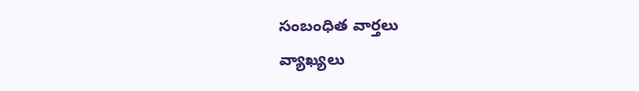సంబంధిత వార్తలు
వ్యాఖ్యలు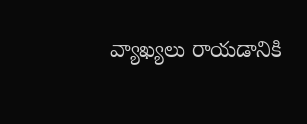వ్యాఖ్యలు రాయడానికి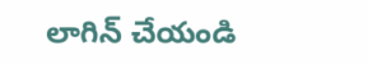లాగిన్ చేయండి